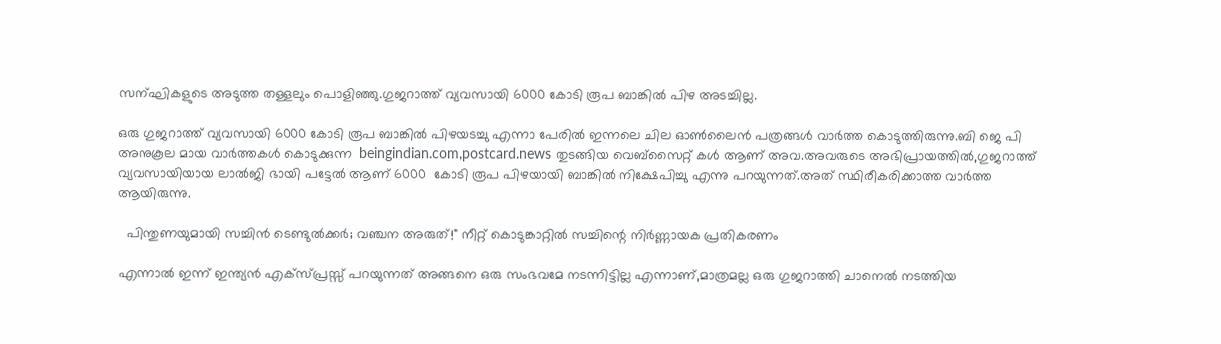സന്ഘികളുടെ അടുത്ത തള്ളലും പൊളിഞ്ഞു.ഗുജറാത്ത് വ്യവസായി 6000 കോടി രൂപ ബാങ്കില്‍ പിഴ അടച്ചില്ല.

ഒരു ഗുജറാത്ത്‌ വ്യവസായി 6000 കോടി രൂപ ബാങ്കില്‍ പിഴയടച്ചു എന്നാ പേരില്‍ ഇന്നലെ ചില ഓണ്‍ലൈന്‍ പത്രങ്ങള്‍ വാര്‍ത്ത‍ കൊടുത്തിരുന്നു.ബി ജെ പി അനുകൂല മായ വാര്‍ത്തകള്‍ കൊടുക്കുന്ന  beingindian.com,postcard.news തുടങ്ങിയ വെബ്‌സൈറ്റ് കള്‍ ആണ് അവ.അവരുടെ അഭിപ്രായത്തില്‍,ഗുജറാത്ത് വ്യവസായിയായ ലാല്‍ജി ഭായി പട്ടേല്‍ ആണ് 6000  കോടി രൂപ പിഴയായി ബാങ്കില്‍ നിക്ഷേപിച്ചു എന്നു പറയുന്നത്.അത് സ്ഥിരീകരിക്കാത്ത വാര്‍ത്ത ആയിരുന്നു.

  പിന്തുണയുമായി സച്ചിൻ ടെണ്ടുൽക്കർ; വഞ്ചന അരുത്!" നീറ്റ് കൊടുങ്കാറ്റിൽ സച്ചിന്റെ നിർണ്ണായക പ്രതികരണം

എന്നാല്‍ ഇന്ന് ഇന്ത്യന്‍ എക്സ്പ്രസ്സ്‌ പറയുന്നത് അങ്ങനെ ഒരു സംഭവമേ നടന്നിട്ടില്ല എന്നാണ്,മാത്രമല്ല ഒരു ഗുജറാത്തി ചാനെല്‍ നടത്തിയ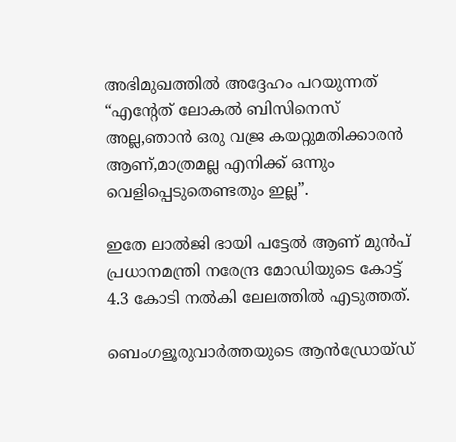അഭിമുഖത്തില്‍ അദ്ദേഹം പറയുന്നത് “എന്റേത് ലോകല്‍ ബിസിനെസ് അല്ല,ഞാന്‍ ഒരു വജ്ര കയറ്റുമതിക്കാരന്‍ ആണ്,മാത്രമല്ല എനിക്ക് ഒന്നും വെളിപ്പെടുതെണ്ടതും ഇല്ല”.

ഇതേ ലാല്‍ജി ഭായി പട്ടേല്‍ ആണ് മുന്‍പ് പ്രധാനമന്ത്രി നരേന്ദ്ര മോഡിയുടെ കോട്ട് 4.3 കോടി നല്‍കി ലേലത്തില്‍ എടുത്തത്‌.

ബെംഗളൂരുവാർത്തയുടെ ആൻഡ്രോയ്ഡ്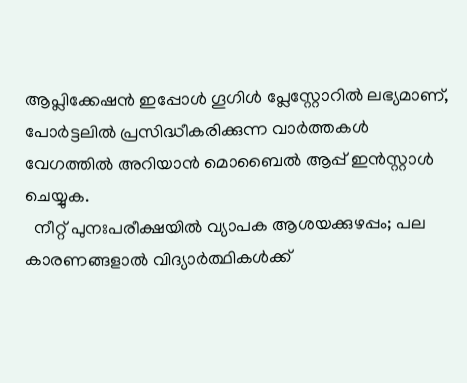ആപ്ലിക്കേഷൻ ഇപ്പോൾ ഗൂഗിൾ പ്ലേസ്റ്റോറിൽ ലഭ്യമാണ്, പോർട്ടലിൽ പ്രസിദ്ധീകരിക്കുന്ന വാർത്തകൾ വേഗത്തിൽ അറിയാൻ മൊബൈൽ ആപ്പ് ഇൻസ്റ്റാൾ ചെയ്യുക.
  നീറ്റ് പുനഃപരീക്ഷയിൽ വ്യാപക ആശയക്കുഴപ്പം; പല കാരണങ്ങളാൽ വിദ്യാർത്ഥികൾക്ക്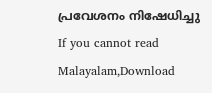പ്രവേശനം നിഷേധിച്ചു
If you cannot read Malayalam,Download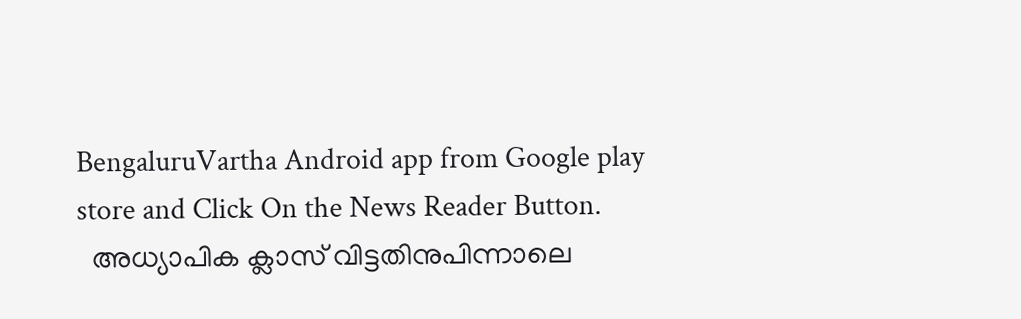BengaluruVartha Android app from Google play store and Click On the News Reader Button.
  അധ്യാപിക ക്ലാസ് വിട്ടതിനുപിന്നാലെ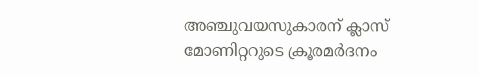അഞ്ചുവയസുകാരന് ക്ലാസ് മോണിറ്ററുടെ ക്രൂരമർദനം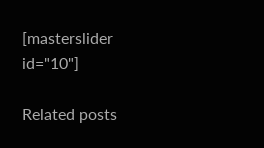[masterslider id="10"]

Related posts